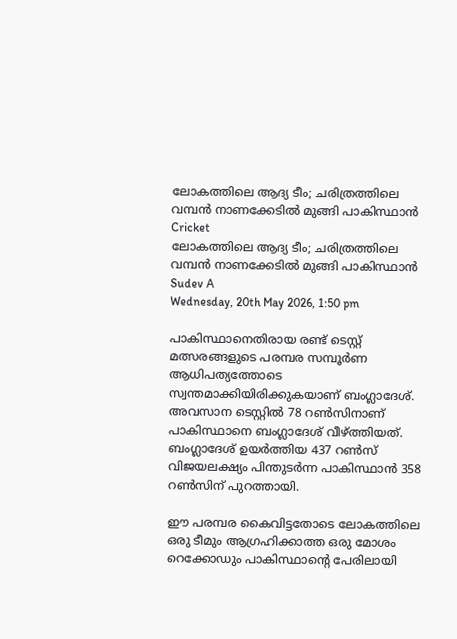ലോകത്തിലെ ആദ്യ ടീം; ചരിത്രത്തിലെ വമ്പന്‍ നാണക്കേടില്‍ മുങ്ങി പാകിസ്ഥാന്‍
Cricket
ലോകത്തിലെ ആദ്യ ടീം; ചരിത്രത്തിലെ വമ്പന്‍ നാണക്കേടില്‍ മുങ്ങി പാകിസ്ഥാന്‍
Sudev A
Wednesday, 20th May 2026, 1:50 pm

പാകിസ്ഥാനെതിരായ രണ്ട് ടെസ്റ്റ് മത്സരങ്ങളുടെ പരമ്പര സമ്പൂര്‍ണ ആധിപത്യത്തോടെ സ്വന്തമാക്കിയിരിക്കുകയാണ് ബംഗ്ലാദേശ്. അവസാന ടെസ്റ്റില്‍ 78 റണ്‍സിനാണ് പാകിസ്ഥാനെ ബംഗ്ലാദേശ് വീഴ്ത്തിയത്. ബംഗ്ലാദേശ് ഉയര്‍ത്തിയ 437 റണ്‍സ് വിജയലക്ഷ്യം പിന്തുടര്‍ന്ന പാകിസ്ഥാന്‍ 358 റണ്‍സിന് പുറത്തായി.

ഈ പരമ്പര കൈവിട്ടതോടെ ലോകത്തിലെ ഒരു ടീമും ആഗ്രഹിക്കാത്ത ഒരു മോശം റെക്കോഡും പാകിസ്ഥാന്റെ പേരിലായി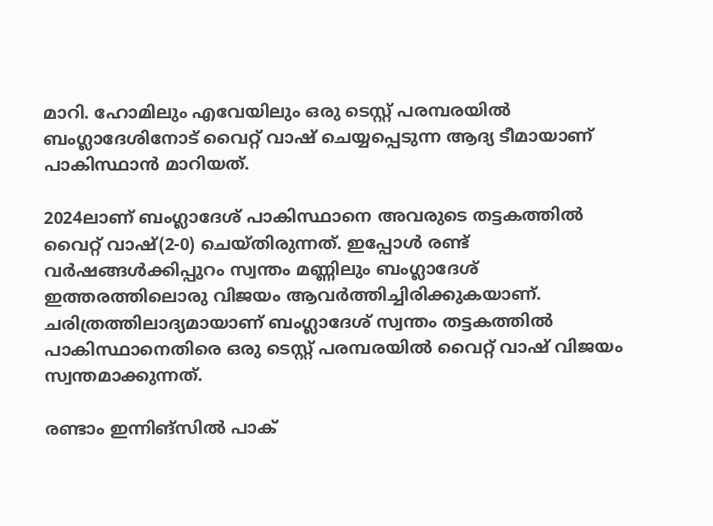മാറി. ഹോമിലും എവേയിലും ഒരു ടെസ്റ്റ് പരമ്പരയില്‍ ബംഗ്ലാദേശിനോട് വൈറ്റ് വാഷ് ചെയ്യപ്പെടുന്ന ആദ്യ ടീമായാണ് പാകിസ്ഥാന്‍ മാറിയത്.

2024ലാണ് ബംഗ്ലാദേശ് പാകിസ്ഥാനെ അവരുടെ തട്ടകത്തില്‍ വൈറ്റ് വാഷ്(2-0) ചെയ്തിരുന്നത്. ഇപ്പോള്‍ രണ്ട് വര്‍ഷങ്ങള്‍ക്കിപ്പുറം സ്വന്തം മണ്ണിലും ബംഗ്ലാദേശ് ഇത്തരത്തിലൊരു വിജയം ആവര്‍ത്തിച്ചിരിക്കുകയാണ്. ചരിത്രത്തിലാദ്യമായാണ് ബംഗ്ലാദേശ് സ്വന്തം തട്ടകത്തില്‍ പാകിസ്ഥാനെതിരെ ഒരു ടെസ്റ്റ് പരമ്പരയില്‍ വൈറ്റ് വാഷ് വിജയം സ്വന്തമാക്കുന്നത്.

രണ്ടാം ഇന്നിങ്‌സില്‍ പാക്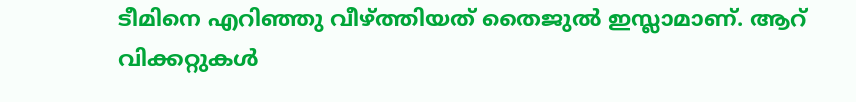ടീമിനെ എറിഞ്ഞു വീഴ്ത്തിയത് തൈജുല്‍ ഇസ്ലാമാണ്. ആറ് വിക്കറ്റുകള്‍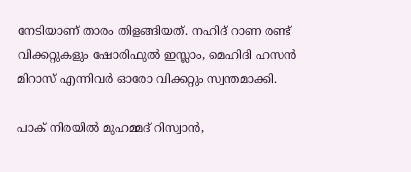നേടിയാണ് താരം തിളങ്ങിയത്. നഹിദ് റാണ രണ്ട് വിക്കറ്റുകളും ഷോരിഫുല്‍ ഇസ്ലാം, മെഹിദി ഹസന്‍ മിറാസ് എന്നിവര്‍ ഓരോ വിക്കറ്റും സ്വന്തമാക്കി.

പാക് നിരയില്‍ മുഹമ്മദ് റിസ്വാന്‍,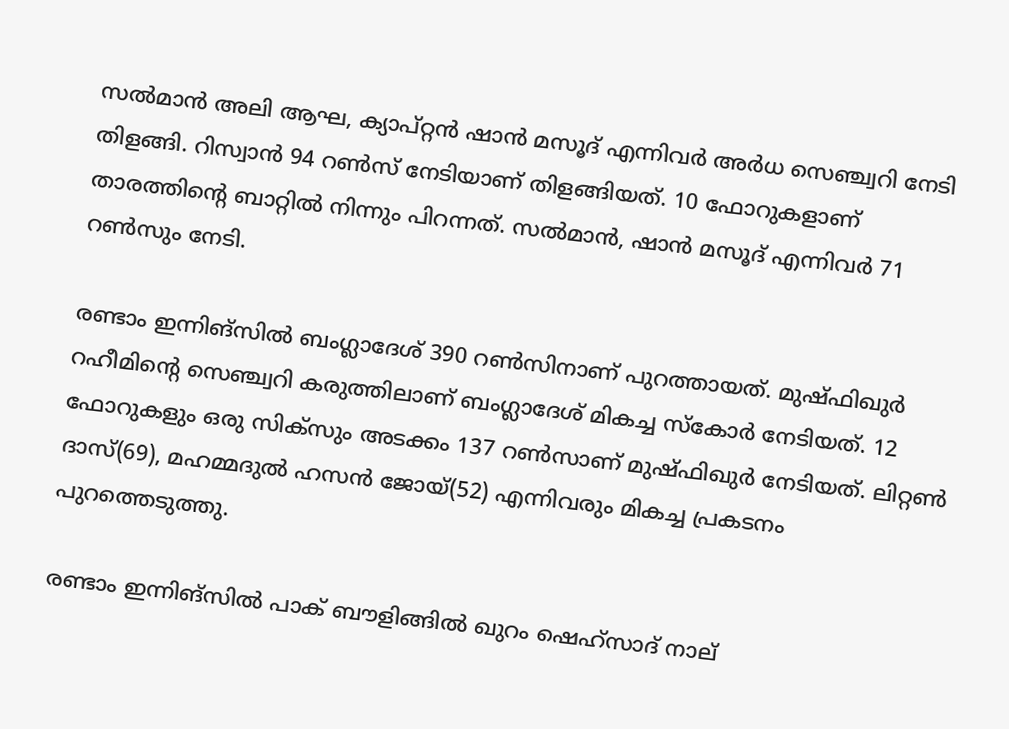സല്‍മാന്‍ അലി ആഘ, ക്യാപ്റ്റന്‍ ഷാന്‍ മസൂദ് എന്നിവര്‍ അര്‍ധ സെഞ്ച്വറി നേടി തിളങ്ങി. റിസ്വാന്‍ 94 റണ്‍സ് നേടിയാണ് തിളങ്ങിയത്. 10 ഫോറുകളാണ് താരത്തിന്റെ ബാറ്റില്‍ നിന്നും പിറന്നത്. സല്‍മാന്‍, ഷാന്‍ മസൂദ് എന്നിവര്‍ 71 റണ്‍സും നേടി.

രണ്ടാം ഇന്നിങ്‌സില്‍ ബംഗ്ലാദേശ് 390 റണ്‍സിനാണ് പുറത്തായത്. മുഷ്ഫിഖുര്‍ റഹീമിന്റെ സെഞ്ച്വറി കരുത്തിലാണ് ബംഗ്ലാദേശ് മികച്ച സ്‌കോര്‍ നേടിയത്. 12 ഫോറുകളും ഒരു സിക്സും അടക്കം 137 റണ്‍സാണ് മുഷ്ഫിഖുര്‍ നേടിയത്. ലിറ്റണ്‍ ദാസ്(69), മഹമ്മദുല്‍ ഹസന്‍ ജോയ്(52) എന്നിവരും മികച്ച പ്രകടനം പുറത്തെടുത്തു.

രണ്ടാം ഇന്നിങ്‌സില്‍ പാക് ബൗളിങ്ങില്‍ ഖുറം ഷെഹ്സാദ് നാല്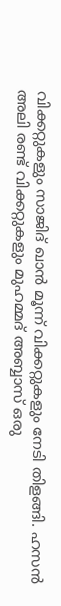വിക്കറ്റുകളും സാജിദ് ഖാന്‍ മൂന്ന് വിക്കറ്റുകളും നേടി തിളങ്ങി. ഹസന്‍ അലി രണ്ട് വിക്കറ്റുകളും മുഹമ്മദ് അബ്ബാസ് ഒരു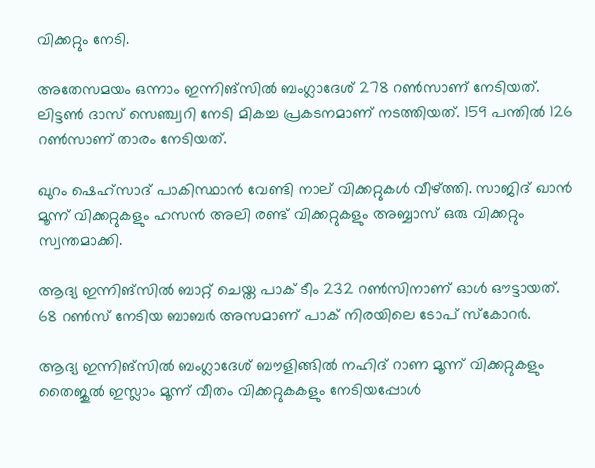വിക്കറ്റും നേടി.

അതേസമയം ഒന്നാം ഇന്നിങ്‌സില്‍ ബംഗ്ലാദേശ് 278 റണ്‍സാണ് നേടിയത്. ലിട്ടണ്‍ ദാസ് സെഞ്ച്വറി നേടി മികച്ച പ്രകടനമാണ് നടത്തിയത്. 159 പന്തില്‍ 126 റണ്‍സാണ് താരം നേടിയത്.

ഖുറം ഷെഹ്സാദ് പാകിസ്ഥാന്‍ വേണ്ടി നാല് വിക്കറ്റുകള്‍ വീഴ്ത്തി. സാജിദ് ഖാന്‍ മൂന്ന് വിക്കറ്റുകളും ഹസന്‍ അലി രണ്ട് വിക്കറ്റുകളും അബ്ബാസ് ഒരു വിക്കറ്റും സ്വന്തമാക്കി.

ആദ്യ ഇന്നിങ്‌സില്‍ ബാറ്റ് ചെയ്ത പാക് ടീം 232 റണ്‍സിനാണ് ഓള്‍ ഔട്ടായത്. 68 റണ്‍സ് നേടിയ ബാബര്‍ അസമാണ് പാക് നിരയിലെ ടോപ് സ്‌കോറര്‍.

ആദ്യ ഇന്നിങ്‌സില്‍ ബംഗ്ലാദേശ് ബൗളിങ്ങില്‍ നഹിദ് റാണ മൂന്ന് വിക്കറ്റുകളും തൈജുല്‍ ഇസ്ലാം മൂന്ന് വീതം വിക്കറ്റുകകളും നേടിയപ്പോള്‍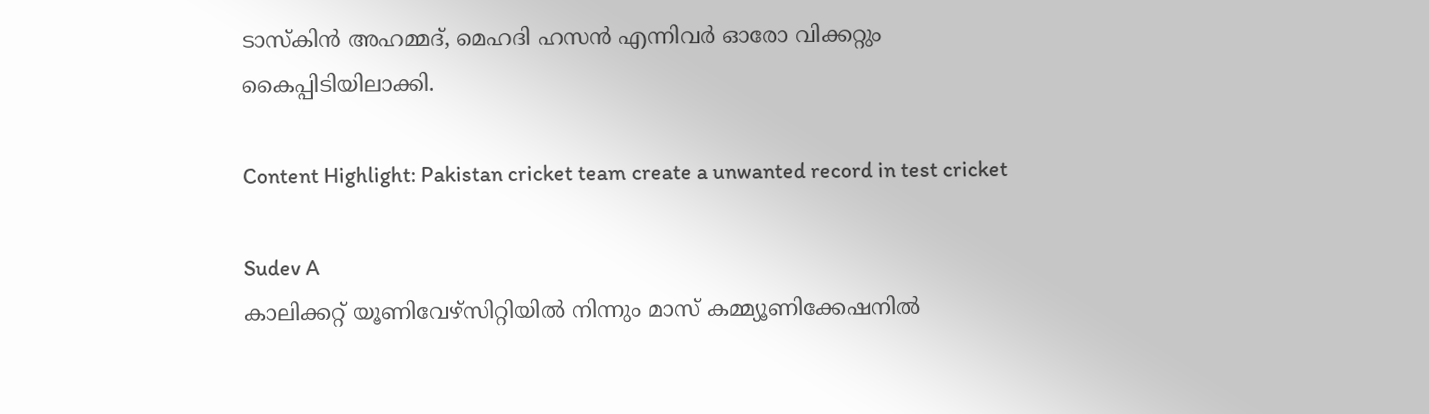ടാസ്‌കിന്‍ അഹമ്മദ്, മെഹദി ഹസന്‍ എന്നിവര്‍ ഓരോ വിക്കറ്റും കൈപ്പിടിയിലാക്കി.

Content Highlight: Pakistan cricket team create a unwanted record in test cricket

Sudev A
കാലിക്കറ്റ് യൂണിവേഴ്‌സിറ്റിയില്‍ നിന്നും മാസ് കമ്മ്യൂണിക്കേഷനില്‍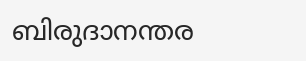ബിരുദാനന്തര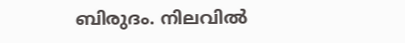ബിരുദം. നിലവില്‍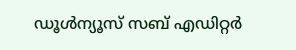ഡൂള്‍ന്യൂസ് സബ് എഡിറ്റര്‍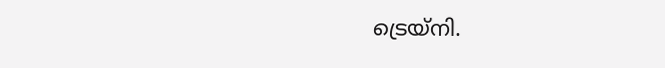ട്രെയ്‌നി.